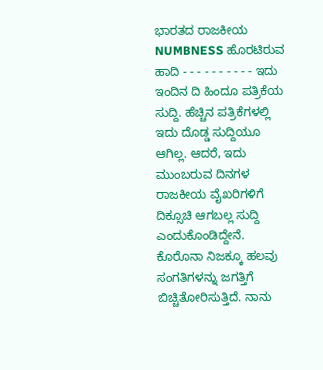ಭಾರತದ ರಾಜಕೀಯ NUMBNESS ಹೊರಟಿರುವ ಹಾದಿ - - - - - - - - - - ಇದು ಇಂದಿನ ದಿ ಹಿಂದೂ ಪತ್ರಿಕೆಯ ಸುದ್ದಿ. ಹೆಚ್ಚಿನ ಪತ್ರಿಕೆಗಳಲ್ಲಿ ಇದು ದೊಡ್ಡ ಸುದ್ದಿಯೂ ಆಗಿಲ್ಲ. ಆದರೆ, ಇದು ಮುಂಬರುವ ದಿನಗಳ ರಾಜಕೀಯ ವೈಖರಿಗಳಿಗೆ ದಿಕ್ಸೂಚಿ ಆಗಬಲ್ಲ ಸುದ್ದಿ ಎಂದುಕೊಂಡಿದ್ದೇನೆ. ಕೊರೊನಾ ನಿಜಕ್ಕೂ ಹಲವು ಸಂಗತಿಗಳನ್ನು ಜಗತ್ತಿಗೆ ಬಿಚ್ಚಿತೋರಿಸುತ್ತಿದೆ. ನಾನು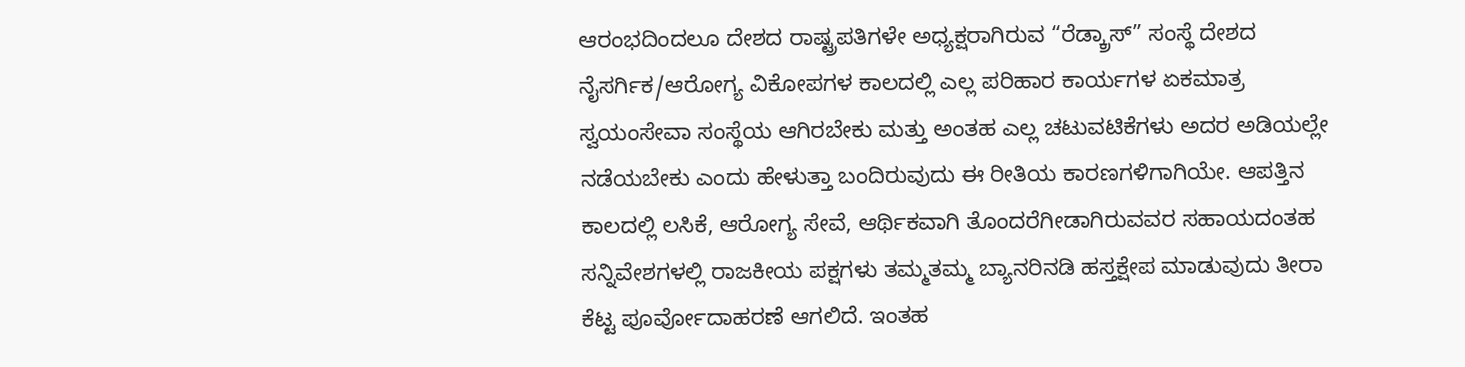ಆರಂಭದಿಂದಲೂ ದೇಶದ ರಾಷ್ಟ್ರಪತಿಗಳೇ ಅಧ್ಯಕ್ಷರಾಗಿರುವ “ರೆಡ್ಕ್ರಾಸ್” ಸಂಸ್ಥೆ ದೇಶದ ನೈಸರ್ಗಿಕ/ಆರೋಗ್ಯ ವಿಕೋಪಗಳ ಕಾಲದಲ್ಲಿ ಎಲ್ಲ ಪರಿಹಾರ ಕಾರ್ಯಗಳ ಏಕಮಾತ್ರ ಸ್ವಯಂಸೇವಾ ಸಂಸ್ಥೆಯ ಆಗಿರಬೇಕು ಮತ್ತು ಅಂತಹ ಎಲ್ಲ ಚಟುವಟಿಕೆಗಳು ಅದರ ಅಡಿಯಲ್ಲೇ ನಡೆಯಬೇಕು ಎಂದು ಹೇಳುತ್ತಾ ಬಂದಿರುವುದು ಈ ರೀತಿಯ ಕಾರಣಗಳಿಗಾಗಿಯೇ. ಆಪತ್ತಿನ ಕಾಲದಲ್ಲಿ ಲಸಿಕೆ, ಆರೋಗ್ಯ ಸೇವೆ, ಆರ್ಥಿಕವಾಗಿ ತೊಂದರೆಗೀಡಾಗಿರುವವರ ಸಹಾಯದಂತಹ ಸನ್ನಿವೇಶಗಳಲ್ಲಿ ರಾಜಕೀಯ ಪಕ್ಷಗಳು ತಮ್ಮತಮ್ಮ ಬ್ಯಾನರಿನಡಿ ಹಸ್ತಕ್ಷೇಪ ಮಾಡುವುದು ತೀರಾ ಕೆಟ್ಟ ಪೂರ್ವೋದಾಹರಣೆ ಆಗಲಿದೆ. ಇಂತಹ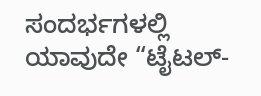ಸಂದರ್ಭಗಳಲ್ಲಿ ಯಾವುದೇ “ಟೈಟಲ್-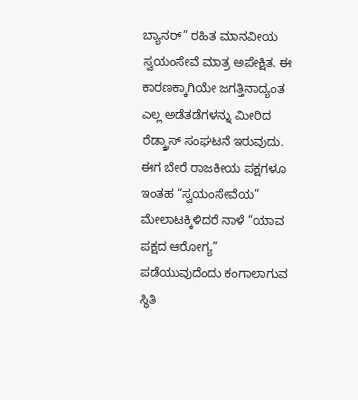ಬ್ಯಾನರ್” ರಹಿತ ಮಾನವೀಯ ಸ್ವಯಂಸೇವೆ ಮಾತ್ರ ಅಪೇಕ್ಷಿತ. ಈ ಕಾರಣಕ್ಕಾಗಿಯೇ ಜಗತ್ತಿನಾದ್ಯಂತ ಎಲ್ಲ ಅಡೆತಡೆಗಳನ್ನು ಮೀರಿದ ರೆಡ್ಕ್ರಾಸ್ ಸಂಘಟನೆ ಇರುವುದು. ಈಗ ಬೇರೆ ರಾಜಕೀಯ ಪಕ್ಷಗಳೂ ಇಂತಹ “ಸ್ವಯಂಸೇವೆಯ” ಮೇಲಾಟಕ್ಕಿಳಿದರೆ ನಾಳೆ “ಯಾವ ಪಕ್ಷದ ಆರೋಗ್ಯ” ಪಡೆಯುವುದೆಂದು ಕಂಗಾಲಾಗುವ ಸ್ಥಿತಿ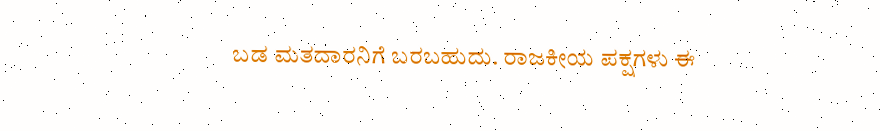ಬಡ ಮತದಾರನಿಗೆ ಬರಬಹುದು. ರಾಜಕೀಯ ಪಕ್ಷಗಳು ಈ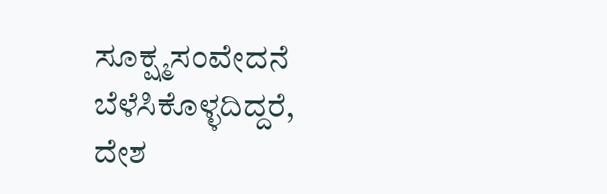ಸೂಕ್ಷ್ಮಸಂವೇದನೆ ಬೆಳೆಸಿಕೊಳ್ಳದಿದ್ದರೆ, ದೇಶ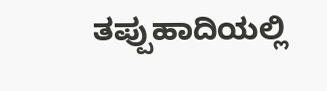ತಪ್ಪುಹಾದಿಯಲ್ಲಿ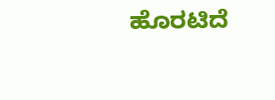ಹೊರಟಿದೆ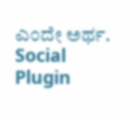ಎಂದೇ ಅರ್ಥ.
Social Plugin